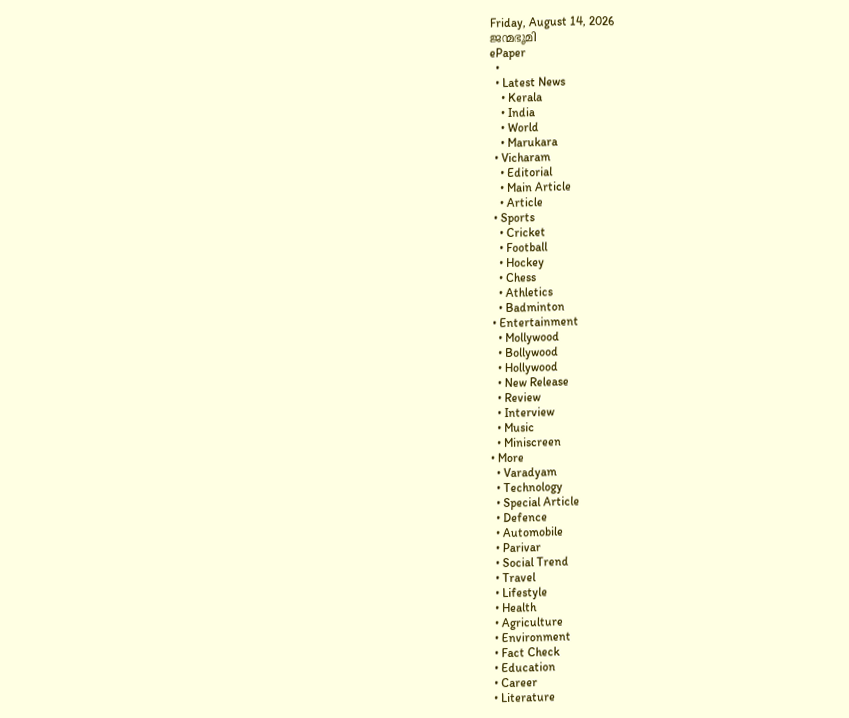Friday, August 14, 2026
ജന്മഭൂമി
ePaper
  •
  • Latest News
    • Kerala
    • India
    • World
    • Marukara
  • Vicharam
    • Editorial
    • Main Article
    • Article
  • Sports
    • Cricket
    • Football
    • Hockey
    • Chess
    • Athletics
    • Badminton
  • Entertainment
    • Mollywood
    • Bollywood
    • Hollywood
    • New Release
    • Review
    • Interview
    • Music
    • Miniscreen
  • More
    • Varadyam
    • Technology
    • Special Article
    • Defence
    • Automobile
    • Parivar
    • Social Trend
    • Travel
    • Lifestyle
    • Health
    • Agriculture
    • Environment
    • Fact Check
    • Education
    • Career
    • Literature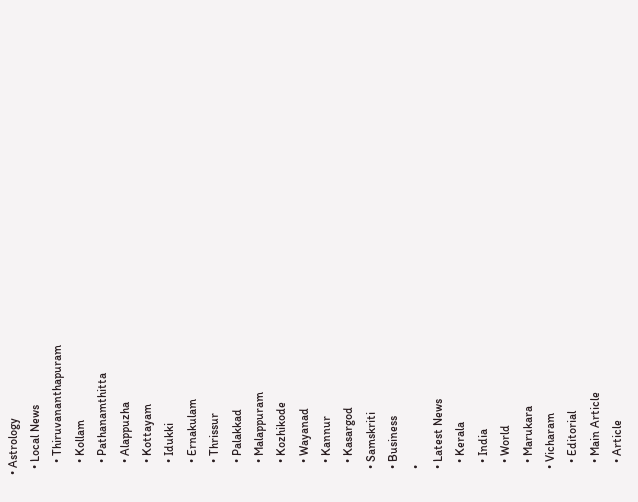• Astrology
  • Local News
    • Thiruvananthapuram
    • Kollam
    • Pathanamthitta
    • Alappuzha
    • Kottayam
    • Idukki
    • Ernakulam
    • Thrissur
    • Palakkad
    • Malappuram
    • Kozhikode
    • Wayanad
    • Kannur
    • Kasargod
  • Samskriti
  • Business
  •
  • Latest News
    • Kerala
    • India
    • World
    • Marukara
  • Vicharam
    • Editorial
    • Main Article
    • Article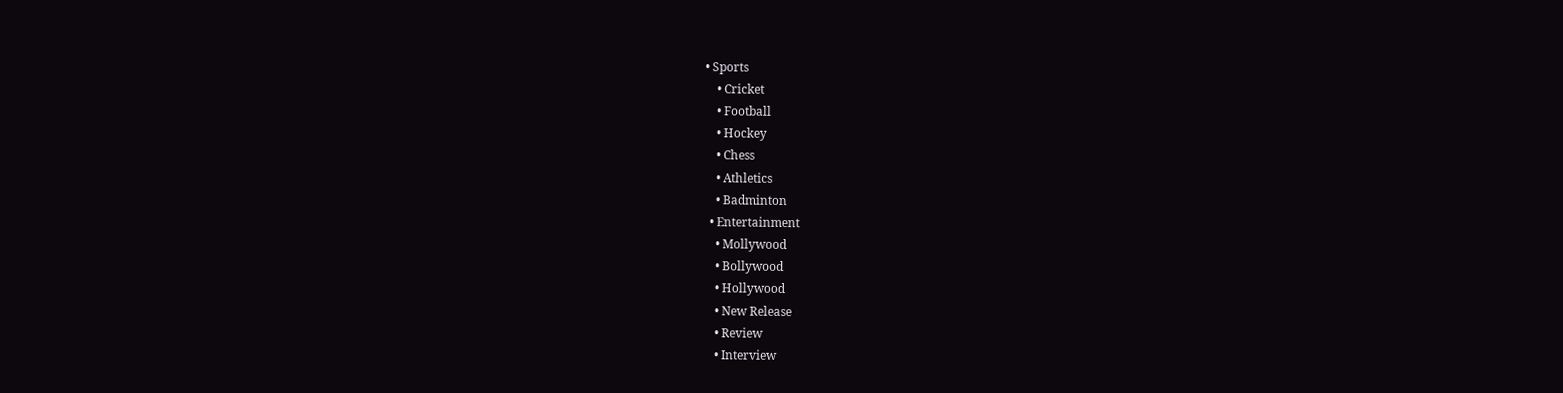• Sports
    • Cricket
    • Football
    • Hockey
    • Chess
    • Athletics
    • Badminton
  • Entertainment
    • Mollywood
    • Bollywood
    • Hollywood
    • New Release
    • Review
    • Interview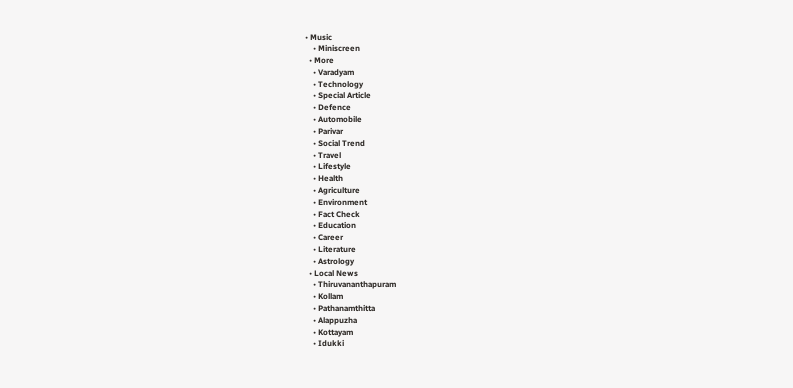• Music
    • Miniscreen
  • More
    • Varadyam
    • Technology
    • Special Article
    • Defence
    • Automobile
    • Parivar
    • Social Trend
    • Travel
    • Lifestyle
    • Health
    • Agriculture
    • Environment
    • Fact Check
    • Education
    • Career
    • Literature
    • Astrology
  • Local News
    • Thiruvananthapuram
    • Kollam
    • Pathanamthitta
    • Alappuzha
    • Kottayam
    • Idukki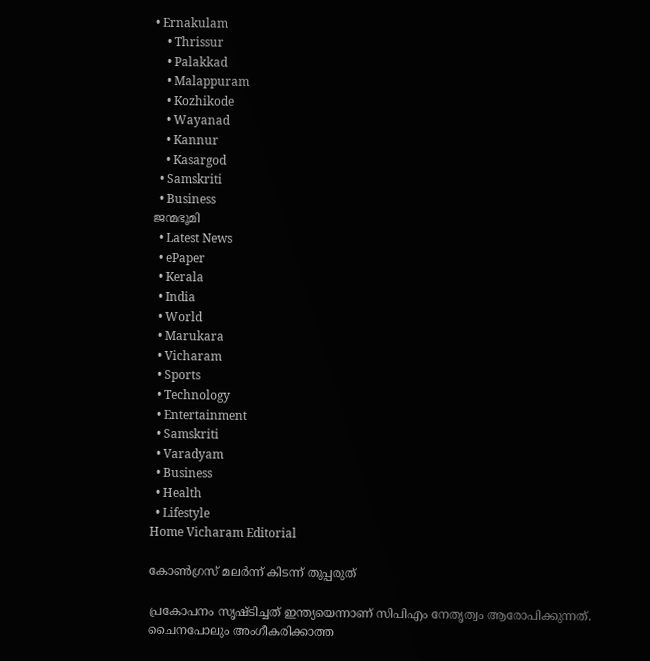• Ernakulam
    • Thrissur
    • Palakkad
    • Malappuram
    • Kozhikode
    • Wayanad
    • Kannur
    • Kasargod
  • Samskriti
  • Business
ജന്മഭൂമി
  • Latest News
  • ePaper
  • Kerala
  • India
  • World
  • Marukara
  • Vicharam
  • Sports
  • Technology
  • Entertainment
  • Samskriti
  • Varadyam
  • Business
  • Health
  • Lifestyle
Home Vicharam Editorial

കോണ്‍ഗ്രസ് മലര്‍ന്ന് കിടന്ന് തുപ്പരുത്

പ്രകോപനം സൃഷ്ടിച്ചത് ഇന്ത്യയെന്നാണ് സിപിഎം നേതൃത്വം ആരോപിക്കുന്നത്. ചൈനപോലും അംഗീകരിക്കാത്ത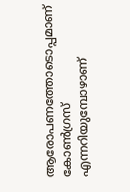ആരോപണത്തോടൊപ്പമാണ് കോണ്‍ഗ്രസ് എന്നറിയുമ്പോഴാണ്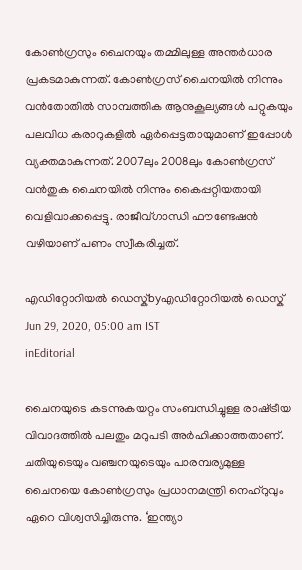കോണ്‍ഗ്രസും ചൈനയും തമ്മിലുള്ള അന്തര്‍ധാര പ്രകടമാകുന്നത്. കോണ്‍ഗ്രസ് ചൈനയില്‍ നിന്നും വന്‍തോതില്‍ സാമ്പത്തിക ആനുകൂല്യങ്ങള്‍ പറ്റുകയും പലവിധ കരാറുകളില്‍ ഏര്‍പ്പെട്ടതായുമാണ് ഇപ്പോള്‍ വ്യക്തമാകുന്നത്. 2007ലും 2008ലും കോണ്‍ഗ്രസ് വന്‍തുക ചൈനയില്‍ നിന്നും കൈപ്പറ്റിയതായി വെളിവാക്കപ്പെട്ടു. രാജീവ്ഗാന്ധി ഫൗണ്ടേഷന്‍ വഴിയാണ് പണം സ്വീകരിച്ചത്.

എഡിറ്റോറിയൽ ഡെസ്ക്byഎഡിറ്റോറിയൽ ഡെസ്ക്
Jun 29, 2020, 05:00 am IST
inEditorial

ചൈനയുടെ കടന്നുകയറ്റം സംബന്ധിച്ചുള്ള രാഷ്‌ട്രീയ വിവാദത്തില്‍ പലതും മറുപടി അര്‍ഹിക്കാത്തതാണ്. ചതിയുടെയും വഞ്ചനയുടെയും പാരമ്പര്യമുള്ള ചൈനയെ കോണ്‍ഗ്രസും പ്രധാനമന്ത്രി നെഹ്‌റുവും ഏറെ വിശ്വസിച്ചിരുന്നു. ‘ഇന്ത്യാ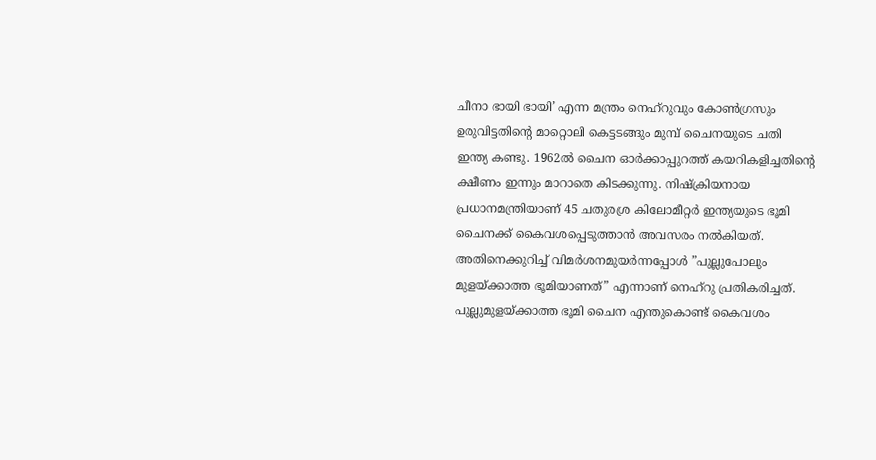ചീനാ ഭായി ഭായി’ എന്ന മന്ത്രം നെഹ്‌റുവും കോണ്‍ഗ്രസും ഉരുവിട്ടതിന്റെ മാറ്റൊലി കെട്ടടങ്ങും മുമ്പ് ചൈനയുടെ ചതി ഇന്ത്യ കണ്ടു. 1962ല്‍ ചൈന ഓര്‍ക്കാപ്പുറത്ത് കയറികളിച്ചതിന്റെ ക്ഷീണം ഇന്നും മാറാതെ കിടക്കുന്നു. നിഷ്‌ക്രിയനായ പ്രധാനമന്ത്രിയാണ് 45 ചതുരശ്ര കിലോമീറ്റര്‍ ഇന്ത്യയുടെ ഭൂമി ചൈനക്ക് കൈവശപ്പെടുത്താന്‍ അവസരം നല്‍കിയത്. അതിനെക്കുറിച്ച് വിമര്‍ശനമുയര്‍ന്നപ്പോള്‍ ”പുല്ലുപോലും മുളയ്‌ക്കാത്ത ഭൂമിയാണത്” എന്നാണ് നെഹ്‌റു പ്രതികരിച്ചത്. പുല്ലുമുളയ്‌ക്കാത്ത ഭൂമി ചൈന എന്തുകൊണ്ട് കൈവശം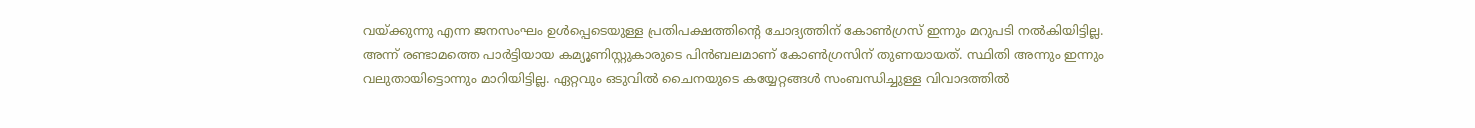വയ്‌ക്കുന്നു എന്ന ജനസംഘം ഉള്‍പ്പെടെയുള്ള പ്രതിപക്ഷത്തിന്റെ ചോദ്യത്തിന് കോണ്‍ഗ്രസ് ഇന്നും മറുപടി നല്‍കിയിട്ടില്ല. അന്ന് രണ്ടാമത്തെ പാര്‍ട്ടിയായ കമ്യൂണിസ്റ്റുകാരുടെ പിന്‍ബലമാണ് കോണ്‍ഗ്രസിന് തുണയായത്. സ്ഥിതി അന്നും ഇന്നും വലുതായിട്ടൊന്നും മാറിയിട്ടില്ല. ഏറ്റവും ഒടുവില്‍ ചൈനയുടെ കയ്യേറ്റങ്ങള്‍ സംബന്ധിച്ചുള്ള വിവാദത്തില്‍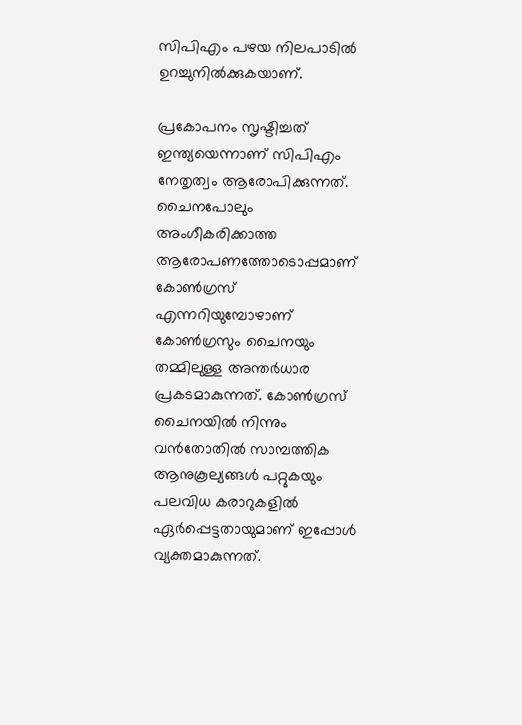സിപിഎം പഴയ നിലപാടില്‍ ഉറച്ചുനില്‍ക്കുകയാണ്.

പ്രകോപനം സൃഷ്ടിച്ചത് ഇന്ത്യയെന്നാണ് സിപിഎം നേതൃത്വം ആരോപിക്കുന്നത്. ചൈനപോലും അംഗീകരിക്കാത്ത ആരോപണത്തോടൊപ്പമാണ് കോണ്‍ഗ്രസ് എന്നറിയുമ്പോഴാണ് കോണ്‍ഗ്രസും ചൈനയും തമ്മിലുള്ള അന്തര്‍ധാര പ്രകടമാകുന്നത്. കോണ്‍ഗ്രസ് ചൈനയില്‍ നിന്നും വന്‍തോതില്‍ സാമ്പത്തിക ആനുകൂല്യങ്ങള്‍ പറ്റുകയും പലവിധ കരാറുകളില്‍ ഏര്‍പ്പെട്ടതായുമാണ് ഇപ്പോള്‍ വ്യക്തമാകുന്നത്.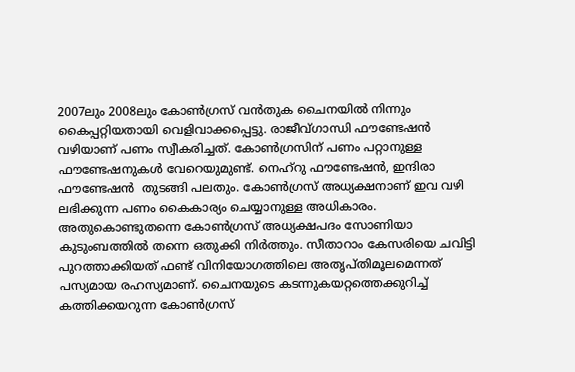2007ലും 2008ലും കോണ്‍ഗ്രസ് വന്‍തുക ചൈനയില്‍ നിന്നും കൈപ്പറ്റിയതായി വെളിവാക്കപ്പെട്ടു. രാജീവ്ഗാന്ധി ഫൗണ്ടേഷന്‍ വഴിയാണ് പണം സ്വീകരിച്ചത്. കോണ്‍ഗ്രസിന് പണം പറ്റാനുള്ള ഫൗണ്ടേഷനുകള്‍ വേറെയുമുണ്ട്. നെഹ്‌റു ഫൗണ്ടേഷന്‍, ഇന്ദിരാ ഫൗണ്ടേഷന്‍  തുടങ്ങി പലതും. കോണ്‍ഗ്രസ് അധ്യക്ഷനാണ് ഇവ വഴി ലഭിക്കുന്ന പണം കൈകാര്യം ചെയ്യാനുള്ള അധികാരം. അതുകൊണ്ടുതന്നെ കോണ്‍ഗ്രസ് അധ്യക്ഷപദം സോണിയാ കുടുംബത്തില്‍ തന്നെ ഒതുക്കി നിര്‍ത്തും. സീതാറാം കേസരിയെ ചവിട്ടി പുറത്താക്കിയത് ഫണ്ട് വിനിയോഗത്തിലെ അതൃപ്തിമൂലമെന്നത് പസ്യമായ രഹസ്യമാണ്. ചൈനയുടെ കടന്നുകയറ്റത്തെക്കുറിച്ച് കത്തിക്കയറുന്ന കോണ്‍ഗ്രസ്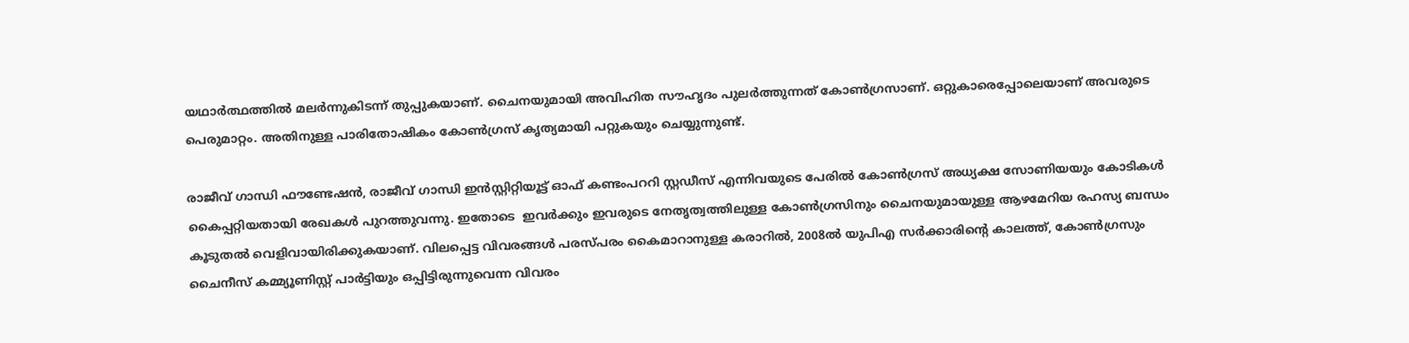യഥാര്‍ത്ഥത്തില്‍ മലര്‍ന്നുകിടന്ന് തുപ്പുകയാണ്. ചൈനയുമായി അവിഹിത സൗഹൃദം പുലര്‍ത്തുന്നത് കോണ്‍ഗ്രസാണ്. ഒറ്റുകാരെപ്പോലെയാണ് അവരുടെ പെരുമാറ്റം. അതിനുള്ള പാരിതോഷികം കോണ്‍ഗ്രസ് കൃത്യമായി പറ്റുകയും ചെയ്യുന്നുണ്ട്.

രാജീവ് ഗാന്ധി ഫൗണ്ടേഷന്‍, രാജീവ് ഗാന്ധി ഇന്‍സ്റ്റിറ്റിയൂട്ട് ഓഫ് കണ്ടംപററി സ്റ്റഡീസ് എന്നിവയുടെ പേരില്‍ കോണ്‍ഗ്രസ് അധ്യക്ഷ സോണിയയും കോടികള്‍ കൈപ്പറ്റിയതായി രേഖകള്‍ പുറത്തുവന്നു. ഇതോടെ  ഇവര്‍ക്കും ഇവരുടെ നേതൃത്വത്തിലുള്ള കോണ്‍ഗ്രസിനും ചൈനയുമായുള്ള ആഴമേറിയ രഹസ്യ ബന്ധം കൂടുതല്‍ വെളിവായിരിക്കുകയാണ്. വിലപ്പെട്ട വിവരങ്ങള്‍ പരസ്പരം കൈമാറാനുള്ള കരാറില്‍, 2008ല്‍ യുപിഎ സര്‍ക്കാരിന്റെ കാലത്ത്, കോണ്‍ഗ്രസും ചൈനീസ് കമ്മ്യൂണിസ്റ്റ് പാര്‍ട്ടിയും ഒപ്പിട്ടിരുന്നുവെന്ന വിവരം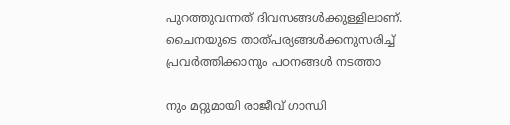പുറത്തുവന്നത് ദിവസങ്ങള്‍ക്കുള്ളിലാണ്. ചൈനയുടെ താത്പര്യങ്ങള്‍ക്കനുസരിച്ച് പ്രവര്‍ത്തിക്കാനും പഠനങ്ങള്‍ നടത്താ

നും മറ്റുമായി രാജീവ് ഗാന്ധി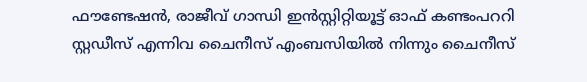ഫൗണ്ടേഷന്‍, രാജീവ് ഗാന്ധി ഇന്‍സ്റ്റിറ്റിയൂട്ട് ഓഫ് കണ്ടംപററി സ്റ്റഡീസ് എന്നിവ ചൈനീസ് എംബസിയില്‍ നിന്നും ചൈനീസ്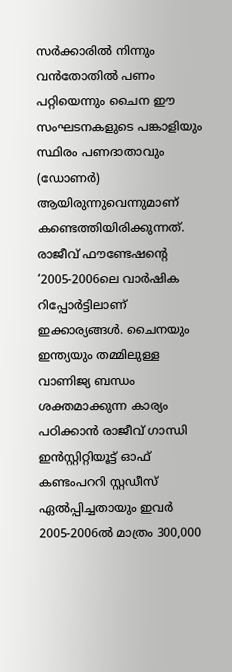സര്‍ക്കാരില്‍ നിന്നും വന്‍തോതില്‍ പണം പറ്റിയെന്നും ചൈന ഈ സംഘടനകളുടെ പങ്കാളിയും സ്ഥിരം പണദാതാവും (ഡോണര്‍) ആയിരുന്നുവെന്നുമാണ് കണ്ടെത്തിയിരിക്കുന്നത്. രാജീവ് ഫൗണ്ടേഷന്റെ ‘2005-2006ലെ വാര്‍ഷിക റിപ്പോര്‍ട്ടിലാണ് ഇക്കാര്യങ്ങള്‍. ചൈനയും ഇന്ത്യയും തമ്മിലുള്ള വാണിജ്യ ബന്ധം ശക്തമാക്കുന്ന കാര്യം പഠിക്കാന്‍ രാജീവ് ഗാന്ധി ഇന്‍സ്റ്റിറ്റിയൂട്ട് ഓഫ് കണ്ടംപററി സ്റ്റഡീസ് ഏല്‍പ്പിച്ചതായും ഇവര്‍ 2005-2006ല്‍ മാത്രം 300,000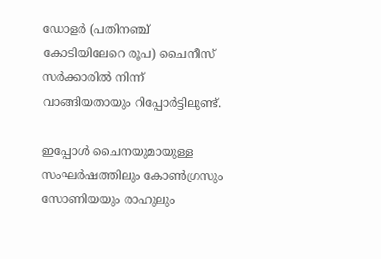ഡോളര്‍ (പതിനഞ്ച് കോടിയിലേറെ രൂപ) ചൈനീസ് സര്‍ക്കാരില്‍ നിന്ന് വാങ്ങിയതായും റിപ്പോര്‍ട്ടിലുണ്ട്.

ഇപ്പോള്‍ ചൈനയുമായുള്ള സംഘര്‍ഷത്തിലും കോണ്‍ഗ്രസും സോണിയയും രാഹുലും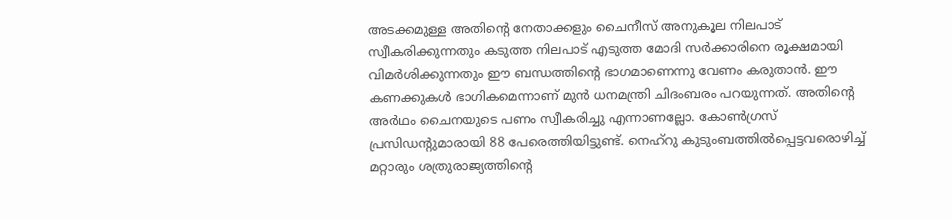അടക്കമുള്ള അതിന്റെ നേതാക്കളും ചൈനീസ് അനുകൂല നിലപാട് സ്വീകരിക്കുന്നതും കടുത്ത നിലപാട് എടുത്ത മോദി സര്‍ക്കാരിനെ രൂക്ഷമായി വിമര്‍ശിക്കുന്നതും ഈ ബന്ധത്തിന്റെ ഭാഗമാണെന്നു വേണം കരുതാന്‍. ഈ കണക്കുകള്‍ ഭാഗികമെന്നാണ് മുന്‍ ധനമന്ത്രി ചിദംബരം പറയുന്നത്. അതിന്റെ അര്‍ഥം ചൈനയുടെ പണം സ്വീകരിച്ചു എന്നാണല്ലോ. കോണ്‍ഗ്രസ് പ്രസിഡന്റുമാരായി 88 പേരെത്തിയിട്ടുണ്ട്. നെഹ്‌റു കുടുംബത്തില്‍പ്പെട്ടവരൊഴിച്ച് മറ്റാരും ശത്രുരാജ്യത്തിന്റെ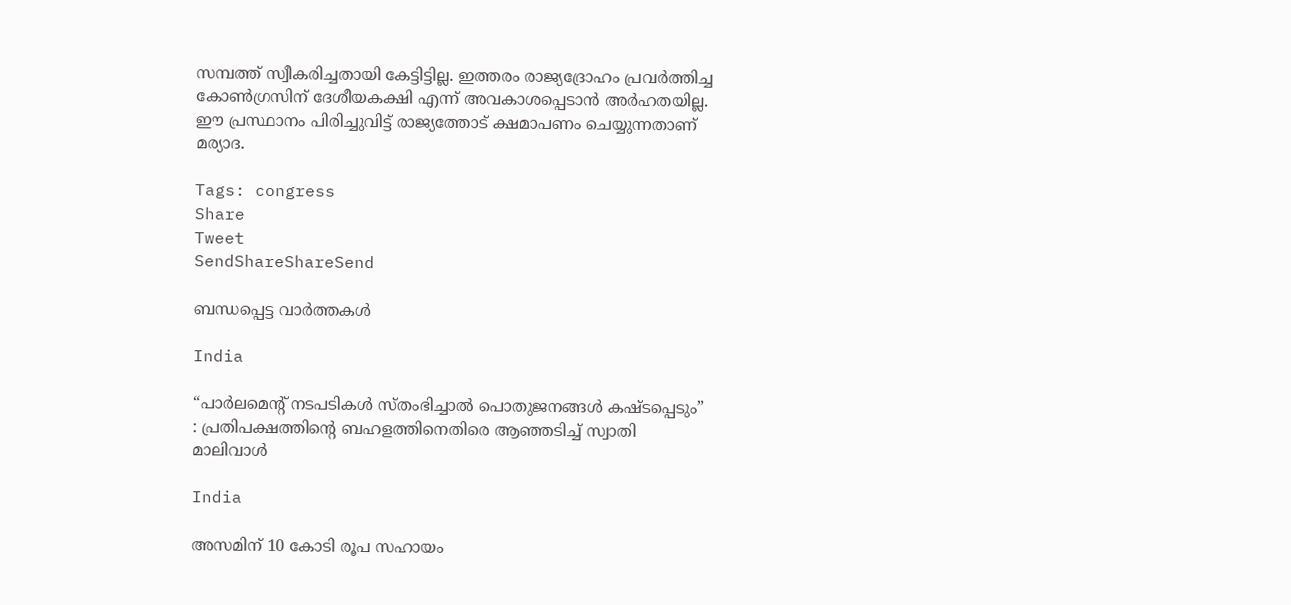സമ്പത്ത് സ്വീകരിച്ചതായി കേട്ടിട്ടില്ല. ഇത്തരം രാജ്യദ്രോഹം പ്രവര്‍ത്തിച്ച കോണ്‍ഗ്രസിന് ദേശീയകക്ഷി എന്ന് അവകാശപ്പെടാന്‍ അര്‍ഹതയില്ല. ഈ പ്രസ്ഥാനം പിരിച്ചുവിട്ട് രാജ്യത്തോട് ക്ഷമാപണം ചെയ്യുന്നതാണ് മര്യാദ.

Tags: congress
Share
Tweet
SendShareShareSend

ബന്ധപ്പെട്ട വാര്‍ത്തകള്‍

India

“പാർലമെന്റ് നടപടികൾ സ്തംഭിച്ചാൽ പൊതുജനങ്ങൾ കഷ്ടപ്പെടും” : പ്രതിപക്ഷത്തിന്റെ ബഹളത്തിനെതിരെ ആഞ്ഞടിച്ച് സ്വാതി മാലിവാൾ

India

അസമിന് 10 കോടി രൂപ സഹായം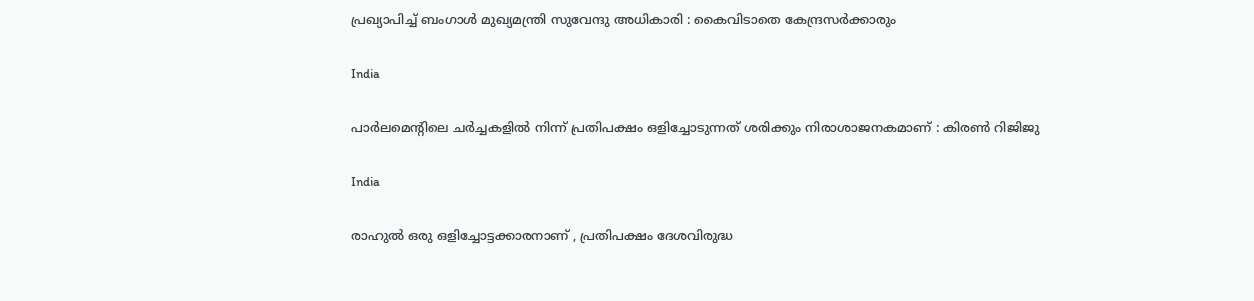പ്രഖ്യാപിച്ച് ബംഗാൾ മുഖ്യമന്ത്രി സുവേന്ദു അധികാരി : കൈവിടാതെ കേന്ദ്രസർക്കാരും

India

പാർലമെന്റിലെ ചർച്ചകളിൽ നിന്ന് പ്രതിപക്ഷം ഒളിച്ചോടുന്നത് ശരിക്കും നിരാശാജനകമാണ് : കിരൺ റിജിജു

India

രാഹുൽ ഒരു ഒളിച്ചോട്ടക്കാരനാണ് , പ്രതിപക്ഷം ദേശവിരുദ്ധ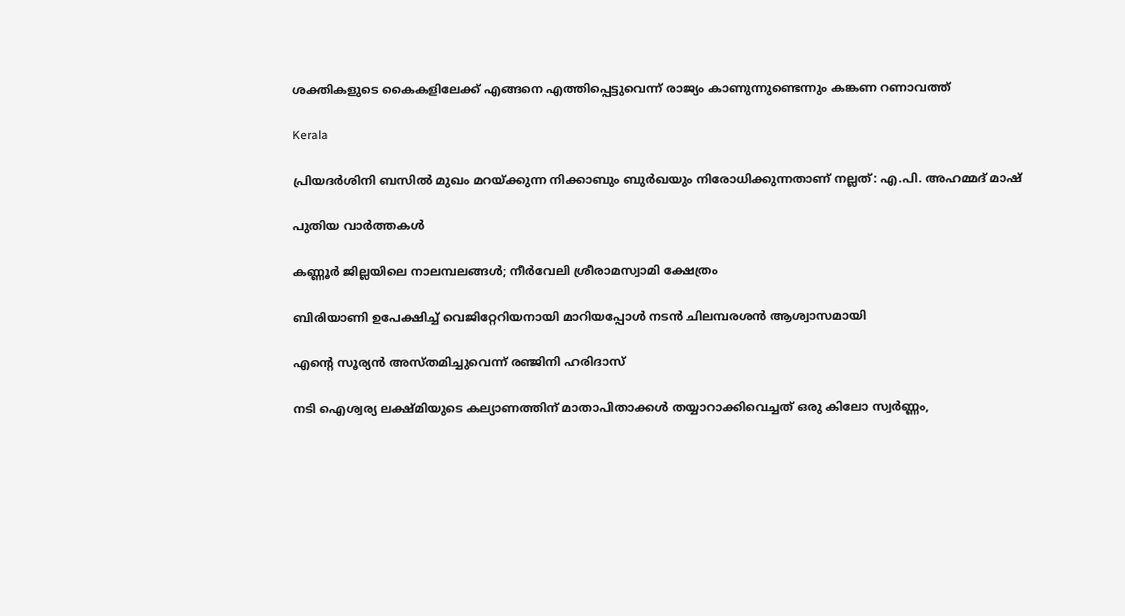ശക്തികളുടെ കൈകളിലേക്ക് എങ്ങനെ എത്തിപ്പെട്ടുവെന്ന് രാജ്യം കാണുന്നുണ്ടെന്നും കങ്കണ റണാവത്ത്

Kerala

പ്രിയദര്‍ശിനി ബസില്‍ മുഖം മറയ്‌ക്കുന്ന നിക്കാബും ബുര്‍ഖയും നിരോധിക്കുന്നതാണ് നല്ലത്: എ.പി. അഹമ്മദ് മാഷ്

പുതിയ വാര്‍ത്തകള്‍

കണ്ണൂര്‍ ജില്ലയിലെ നാലമ്പലങ്ങള്‍; നീര്‍വേലി ശ്രീരാമസ്വാമി ക്ഷേത്രം

ബിരിയാണി ഉപേക്ഷിച്ച്‌ വെജിറ്റേറിയനായി മാറിയപ്പോള്‍ നടന്‍ ചിലമ്പരശൻ ആശ്വാസമായി

എന്റെ സൂര്യന്‍ അസ്തമിച്ചുവെന്ന് രഞ്ജിനി ഹരിദാസ്

നടി ഐശ്വര്യ ലക്ഷ്മിയുടെ കല്യാണത്തിന് മാതാപിതാക്കള്‍ തയ്യാറാക്കിവെച്ചത് ഒരു കിലോ സ്വര്‍ണ്ണം,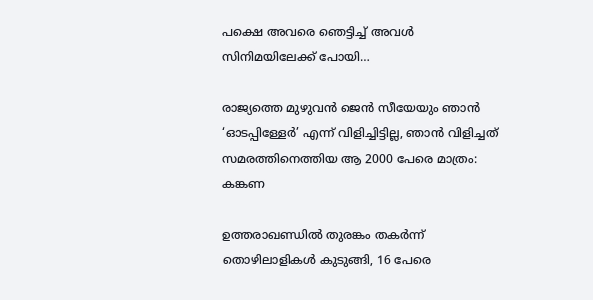പക്ഷെ അവരെ ഞെട്ടിച്ച് അവള്‍ സിനിമയിലേക്ക് പോയി…

രാജ്യത്തെ മുഴുവൻ ജെന്‍ സീയേയും ഞാൻ ‘ഓടപ്പിള്ളേര്‍’ എന്ന് വിളിച്ചിട്ടില്ല, ഞാന്‍ വിളിച്ചത് സമരത്തിനെത്തിയ ആ 2000 പേരെ മാത്രം: കങ്കണ

ഉത്തരാഖണ്ഡില്‍ തുരങ്കം തകര്‍ന്ന് തൊഴിലാളികള്‍ കുടുങ്ങി, 16 പേരെ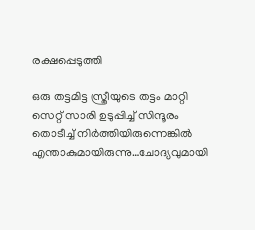രക്ഷപ്പെടുത്തി

ഒരു തട്ടമിട്ട സ്ത്രീയുടെ തട്ടം മാറ്റി സെറ്റ് സാരി ഉടുപ്പിച്ച് സിന്ദൂരം തൊടീച്ച് നിർത്തിയിരുന്നെങ്കിൽ എന്താകുമായിരുന്നു…ചോദ്യവുമായി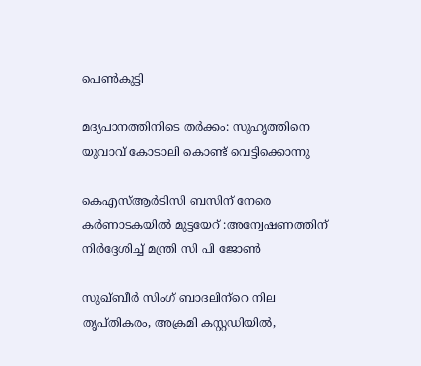പെണ്‍കുട്ടി

മദ്യപാനത്തിനിടെ തര്‍ക്കം: സുഹൃത്തിനെ യുവാവ് കോടാലി കൊണ്ട് വെട്ടിക്കൊന്നു

കെഎസ്ആര്‍ടിസി ബസിന് നേരെ കര്‍ണാടകയില്‍ മുട്ടയേറ് :അന്വേഷണത്തിന് നിര്‍ദ്ദേശിച്ച് മന്ത്രി സി പി ജോണ്‍

സുഖ്ബീര്‍ സിംഗ് ബാദലിന്‌റെ നില തൃപ്തികരം, അക്രമി കസ്റ്റഡിയില്‍,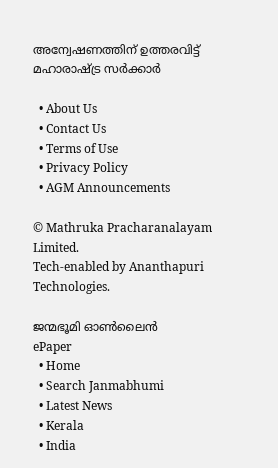അന്വേഷണത്തിന് ഉത്തരവിട്ട് മഹാരാഷ്‌ട്ര സര്‍ക്കാര്‍

  • About Us
  • Contact Us
  • Terms of Use
  • Privacy Policy
  • AGM Announcements

© Mathruka Pracharanalayam Limited.
Tech-enabled by Ananthapuri Technologies.

ജന്മഭൂമി ഓണ്‍ലൈന്‍
ePaper
  • Home
  • Search Janmabhumi
  • Latest News
  • Kerala
  • India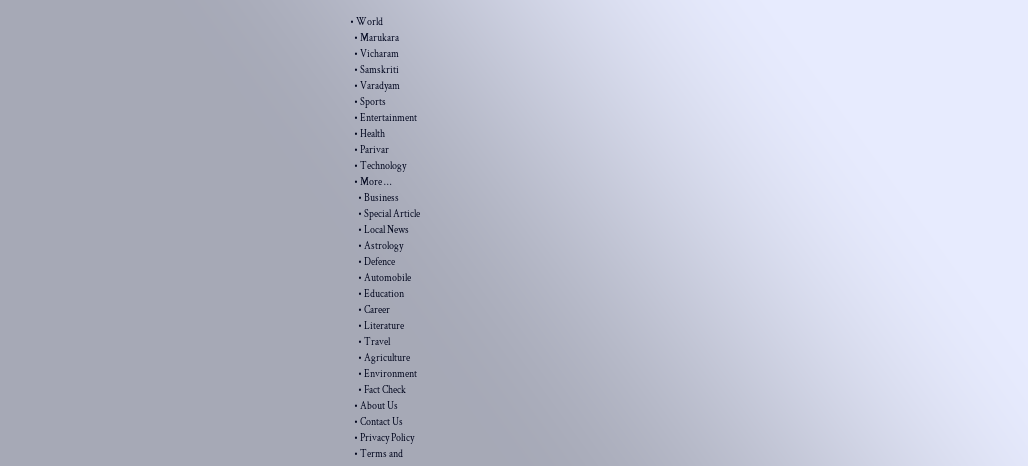• World
  • Marukara
  • Vicharam
  • Samskriti
  • Varadyam
  • Sports
  • Entertainment
  • Health
  • Parivar
  • Technology
  • More …
    • Business
    • Special Article
    • Local News
    • Astrology
    • Defence
    • Automobile
    • Education
    • Career
    • Literature
    • Travel
    • Agriculture
    • Environment
    • Fact Check
  • About Us
  • Contact Us
  • Privacy Policy
  • Terms and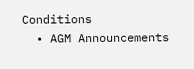Conditions
  • AGM Announcements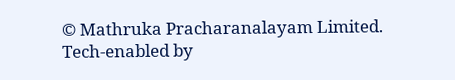© Mathruka Pracharanalayam Limited.
Tech-enabled by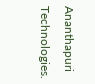Ananthapuri Technologies.